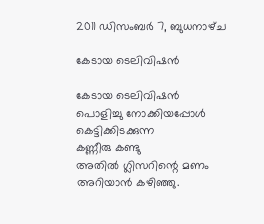2011 ഡിസംബർ 7, ബുധനാഴ്‌ച

കേടായ ടെലിവിഷന്‍

കേടായ ടെലിവിഷന്‍
പൊളിച്ചു നോക്കിയപ്പോള്‍
കെട്ടിക്കിടക്കുന്ന
കണ്ണീരു കണ്ടു
അതില്‍ ഗ്ലിസറിന്റെ മണം
അറിയാന്‍ കഴിഞ്ഞു.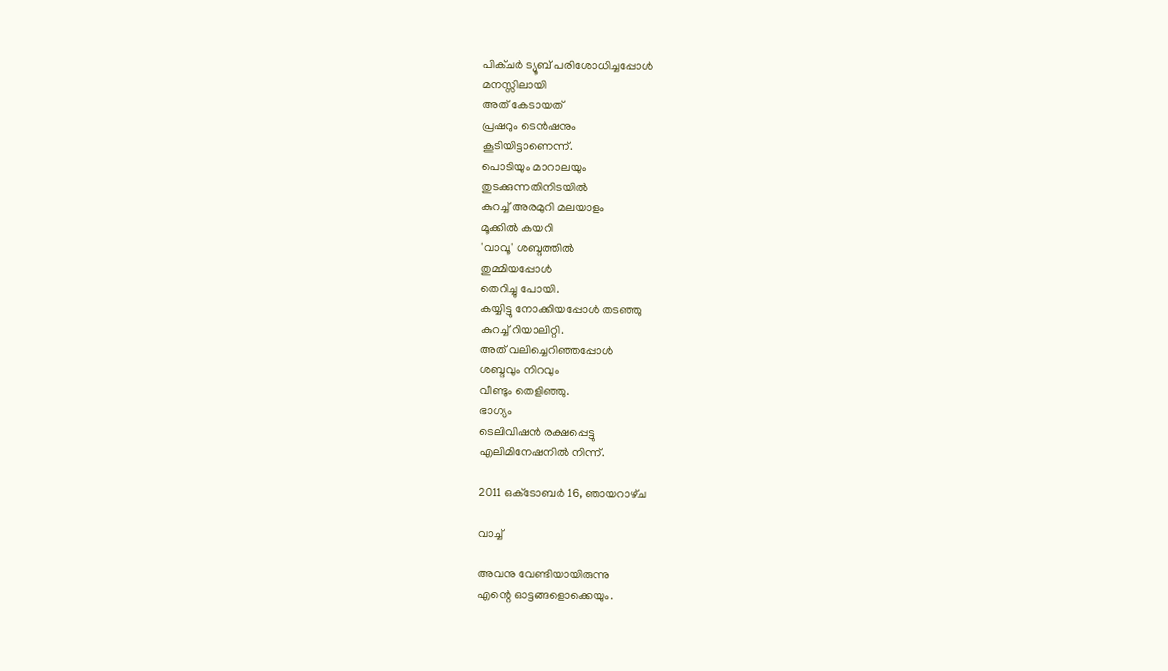പിക്ചര്‍ ട്യൂബ് പരിശോധിച്ചപ്പോള്‍
മനസ്സിലായി
അത് കേടായത്
പ്രഷറും ടെന്‍ഷനും
കൂടിയിട്ടാണെന്ന്.
പൊടിയും മാറാലയും
തുടക്കുന്നതിനിടയില്‍
കുറച്ച് അരമുറി മലയാളം
മൂക്കില്‍ കയറി
'വാവൂ' ശബ്ദത്തില്‍
തുമ്മിയപ്പോള്‍
തെറിച്ചു പോയി.
കയ്യിട്ടു നോക്കിയപ്പോള്‍ തടഞ്ഞു
കുറച്ച് റിയാലിറ്റി.
അത് വലിച്ചെറിഞ്ഞപ്പോള്‍
ശബ്ദവും നിറവും
വീണ്ടും തെളിഞ്ഞു.
ഭാഗ്യം
ടെലിവിഷന്‍ രക്ഷപ്പെട്ടു
എലിമിനേഷനില്‍ നിന്ന്.

2011 ഒക്‌ടോബർ 16, ഞായറാഴ്‌ച

വാച്ച്

അവനു വേണ്ടിയായിരുന്നു
എന്റെ ഓട്ടങ്ങളൊക്കെയും.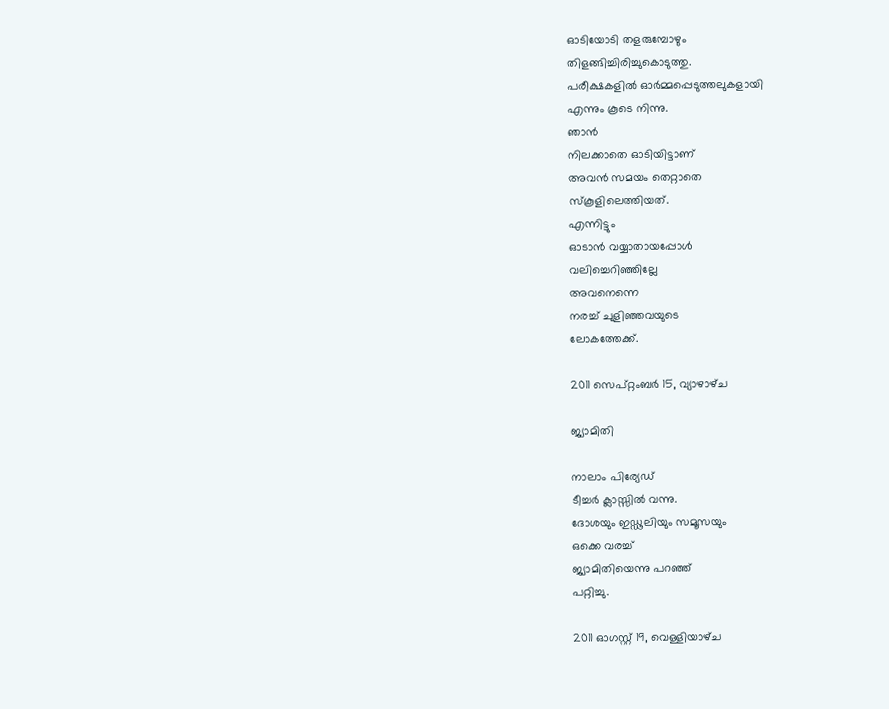ഓടിയോടി തളരുമ്പോഴും
തിളങ്ങിച്ചിരിച്ചുകൊടുത്തു.
പരീക്ഷകളില്‍ ഓര്‍മ്മപ്പെടുത്തലുകളായി
എന്നും കൂടെ നിന്നു.
ഞാന്‍
നിലക്കാതെ ഓടിയിട്ടാണ്
അവന്‍ സമയം തെറ്റാതെ
സ്കൂളിലെത്തിയത്.
എന്നിട്ടും
ഓടാന്‍ വയ്യാതായപ്പോള്‍
വലിച്ചെറിഞ്ഞില്ലേ
അവനെന്നെ
നരച്ച് ചുളിഞ്ഞവയുടെ
ലോകത്തേക്ക്.

2011 സെപ്റ്റംബർ 15, വ്യാഴാഴ്‌ച

ജ്യാമിതി

നാലാം പിര്യേഡ്
ടീച്ചര്‍ ക്ലാസ്സില്‍ വന്നു.
ദോശയും ഇഡ്ഢലിയും സമൂസയും
ഒക്കെ വരച്ച്
ജ്യാമിതിയെന്നു പറഞ്ഞ്
പറ്റിച്ചു.

2011 ഓഗസ്റ്റ് 19, വെള്ളിയാഴ്‌ച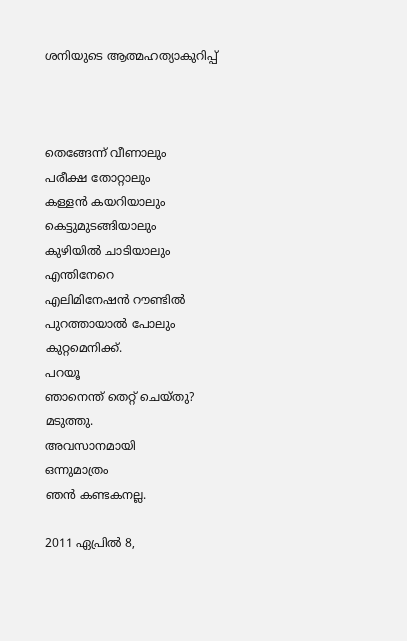ശനിയുടെ ആത്മഹത്യാകുറിപ്പ്



തെങ്ങേന്ന് വീണാലും
പരീക്ഷ തോറ്റാലും
കള്ളന്‍ കയറിയാലും
കെട്ടുമുടങ്ങിയാലും
കുഴിയില്‍ ചാടിയാലും
എന്തിനേറെ
എലിമിനേഷന്‍ റൗണ്ടില്‍
പുറത്തായാല്‍ പോലും
കുറ്റമെനിക്ക്.
പറയൂ
ഞാനെന്ത് തെറ്റ് ചെയ്തു?
മടുത്തു.
അവസാനമായി
ഒന്നുമാത്രം
ഞന്‍ കണ്ടകനല്ല.

2011 ഏപ്രിൽ 8,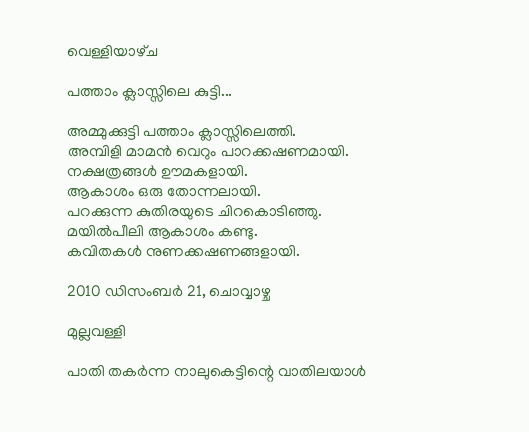വെള്ളിയാഴ്‌ച

പത്താം ക്ലാസ്സിലെ കുട്ടി...

അമ്മുക്കുട്ടി പത്താം ക്ലാസ്സിലെത്തി.
അമ്പിളി മാമന്‍ വെറും പാറക്കഷണമായി.
നക്ഷത്രങ്ങള്‍ ഊമകളായി.
ആകാശം ഒരു തോന്നലായി.
പറക്കുന്ന കുതിരയുടെ ചിറകൊടിഞ്ഞു.
മയില്‍പീലി ആകാശം കണ്ടു.
കവിതകള്‍ നുണക്കഷണങ്ങളായി.

2010 ഡിസംബർ 21, ചൊവ്വാഴ്ച

മുല്ലവള്ളി

പാതി തകര്‍ന്ന നാലുകെട്ടിന്റെ വാതിലയാള്‍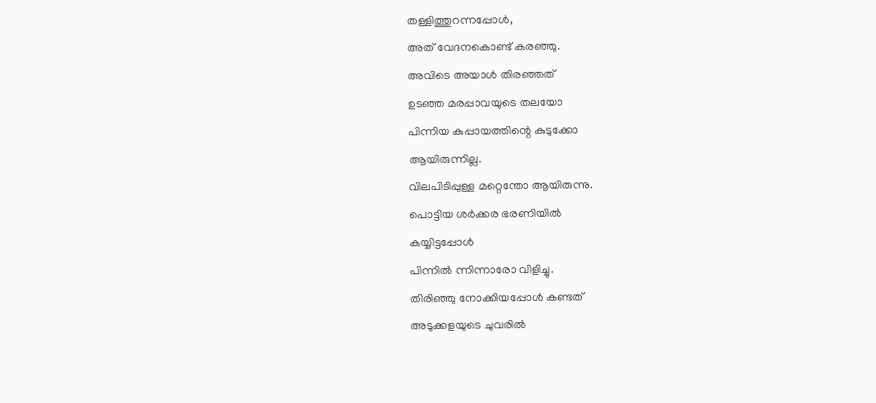തള്ളിത്തുറന്നപ്പോള്‍,
അത് വേദനകൊണ്ട് കരഞ്ഞു.
അവിടെ അയാള്‍ തിരഞ്ഞത്
ഉടഞ്ഞ മരപ്പാവയുടെ തലയോ
പിന്നിയ കുപ്പായത്തിന്റെ കുടുക്കോ
ആയിരുന്നില്ല.
വിലപിടിപ്പുള്ള മറ്റെന്തോ ആയിരുന്നു.
പൊട്ടിയ ശര്‍ക്കര ഭരണിയില്‍
കയ്യിട്ടപ്പോള്‍
പിന്നില്‍ ന്നിന്നാരോ വിളിച്ചു.
തിരിഞ്ഞു നോക്കിയപ്പോള്‍ കണ്ടത്
അടുക്കളയുടെ ചുവരില്‍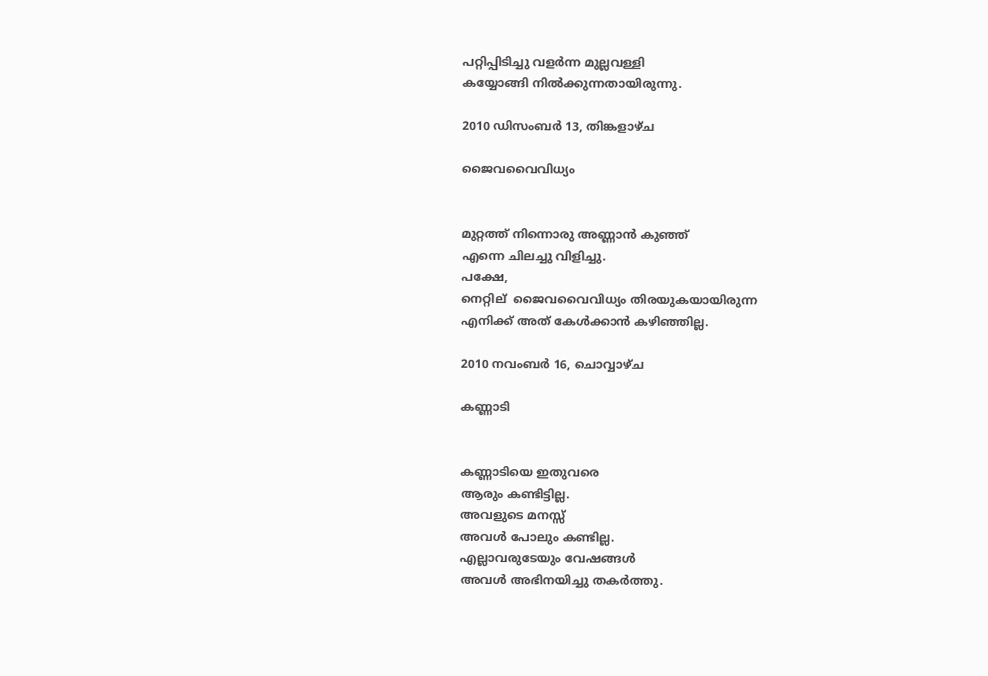പറ്റിപ്പിടിച്ചു വളര്‍ന്ന മുല്ലവള്ളി
കയ്യോങ്ങി നില്‍ക്കുന്നതായിരുന്നു.

2010 ഡിസംബർ 13, തിങ്കളാഴ്‌ച

ജൈവവൈവിധ്യം


മുറ്റത്ത്‌ നിന്നൊരു അണ്ണാന്‍ കുഞ്ഞ്
എന്നെ ചിലച്ചു വിളിച്ചു.
പക്ഷേ,
നെറ്റില്  ജൈവവൈവിധ്യം തിരയുകയായിരുന്ന
എനിക്ക് അത് കേള്‍ക്കാന്‍ കഴിഞ്ഞില്ല.

2010 നവംബർ 16, ചൊവ്വാഴ്ച

കണ്ണാടി


കണ്ണാടിയെ ഇതുവരെ
ആരും കണ്ടിട്ടില്ല.
അവളുടെ മനസ്സ്
അവള്‍ പോലും കണ്ടില്ല.
എല്ലാവരുടേയും വേഷങ്ങള്‍
അവള്‍ അഭിനയിച്ചു തകര്‍ത്തു.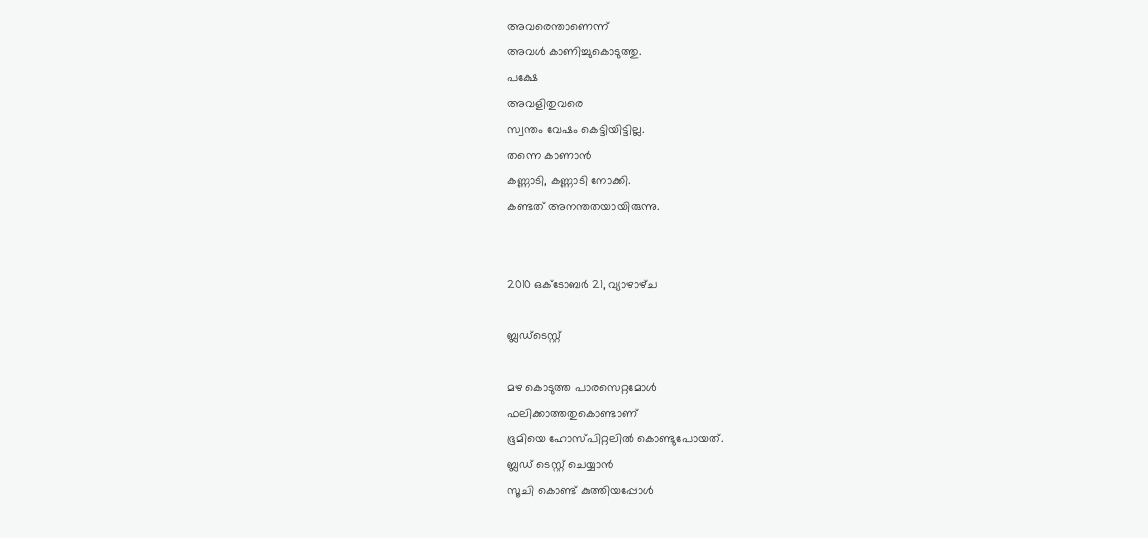അവരെന്താണെന്ന്
അവള്‍ കാണിച്ചുകൊടുത്തു.
പക്ഷേ
അവളിതുവരെ
സ്വന്തം വേഷം കെട്ടിയിട്ടില്ല.
തന്നെ കാണാന്‍
കണ്ണാടി, കണ്ണാടി നോക്കി.
കണ്ടത് അനന്തതയായിരുന്നു.


2010 ഒക്‌ടോബർ 21, വ്യാഴാഴ്‌ച

ബ്ലഡ്ടെസ്റ്റ്‌

മഴ കൊടുത്ത പാരസെറ്റമോള്‍
ഫലിക്കാത്തതുകൊണ്ടാണ്
ഭൂമിയെ ഹോസ്പിറ്റലില്‍ കൊണ്ടുപോയത്.
ബ്ലഡ് ടെസ്റ്റ്‌ ചെയ്യാന്‍
സൂചി കൊണ്ട് കുത്തിയപ്പോള്‍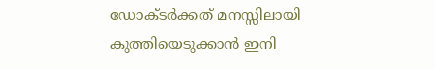ഡോക്ടര്‍ക്കത് മനസ്സിലായി
കുത്തിയെടുക്കാന്‍ ഇനി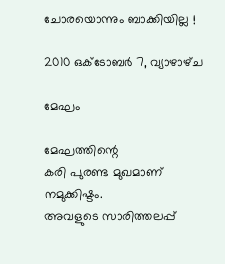ചോരയൊന്നും ബാക്കിയില്ല !

2010 ഒക്‌ടോബർ 7, വ്യാഴാഴ്‌ച

മേഘം

മേഘത്തിന്റെ
കരി പുരണ്ട മുഖമാണ്
നമുക്കിഷ്ടം.
അവളുടെ സാരിത്തലപ്പ്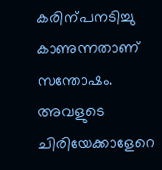കരിന്പനടിച്ചു കാണുന്നതാണ്
സന്തോഷം.
അവളുടെ ചിരിയേക്കാളേറെ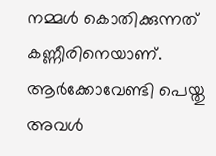നമ്മള്‍ കൊതിക്കുന്നത്
കണ്ണീരിനെയാണ്.
ആര്‍ക്കോവേണ്ടി പെയ്തു
അവള്‍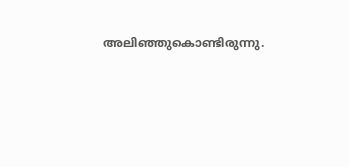അലിഞ്ഞുകൊണ്ടിരുന്നു.